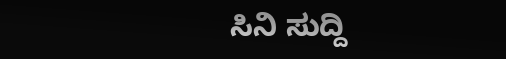ಸಿನಿ ಸುದ್ದಿ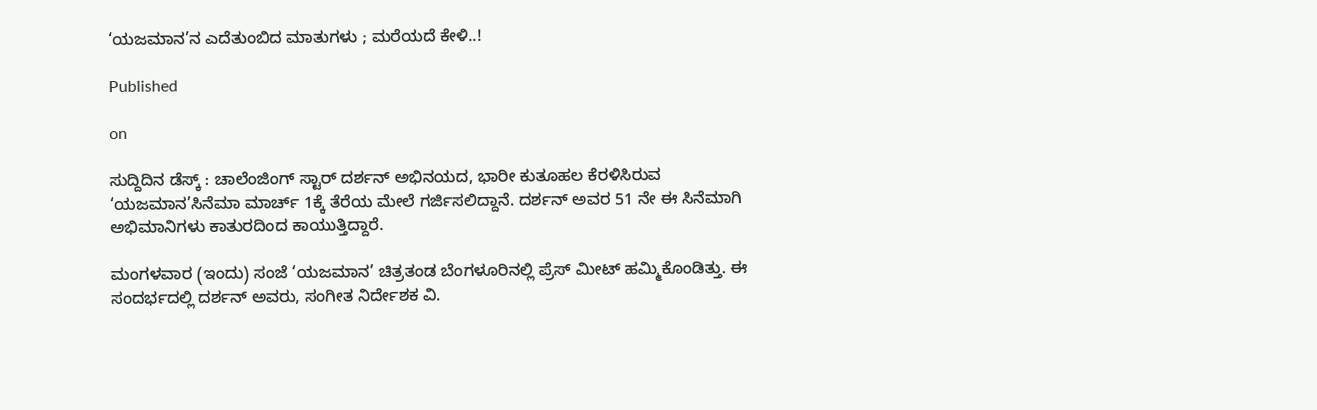‘ಯಜಮಾನ’ನ ಎದೆತುಂಬಿದ ಮಾತುಗಳು ; ಮರೆಯದೆ ಕೇಳಿ..!

Published

on

ಸುದ್ದಿದಿನ ಡೆಸ್ಕ್ : ಚಾಲೆಂಜಿಂಗ್ ಸ್ಟಾರ್ ದರ್ಶನ್ ಅಭಿನಯದ, ಭಾರೀ ಕುತೂಹಲ ಕೆರಳಿಸಿರುವ ‘ಯಜಮಾನ’ಸಿನೆಮಾ ಮಾರ್ಚ್ 1ಕ್ಕೆ ತೆರೆಯ ಮೇಲೆ ಗರ್ಜಿಸಲಿದ್ದಾನೆ. ದರ್ಶನ್ ಅವರ 51 ನೇ ಈ ಸಿನೆಮಾಗಿ ಅಭಿಮಾನಿಗಳು ಕಾತುರದಿಂದ ಕಾಯುತ್ತಿದ್ದಾರೆ.

ಮಂಗಳವಾರ (ಇಂದು) ಸಂಜೆ ‘ಯಜಮಾನ’ ಚಿತ್ರತಂಡ ಬೆಂಗಳೂರಿನಲ್ಲಿ ಪ್ರೆಸ್ ಮೀಟ್ ಹಮ್ಮಿಕೊಂಡಿತ್ತು. ಈ ಸಂದರ್ಭದಲ್ಲಿ ದರ್ಶನ್ ಅವರು, ಸಂಗೀತ ನಿರ್ದೇಶಕ ವಿ.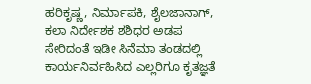ಹರಿಕೃಷ್ಣ, ನಿರ್ಮಾಪಕಿ, ಶೈಲಜಾನಾಗ್, ಕಲಾ ನಿರ್ದೇಶಕ ಶಶಿಧರ ಅಡಪ ಸೇರಿದಂತೆ ಇಡೀ ಸಿನೆಮಾ ತಂಡದಲ್ಲಿ ಕಾರ್ಯನಿರ್ವಹಿಸಿದ ಎಲ್ಲರಿಗೂ ಕೃತಜ್ಞತೆ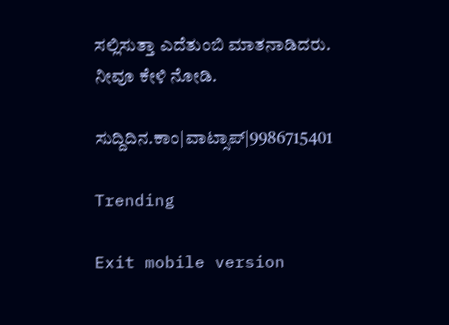ಸಲ್ಲಿಸುತ್ತಾ ಎದೆತುಂಬಿ ಮಾತನಾಡಿದರು. ನೀವೂ ಕೇಳಿ ನೋಡಿ.

ಸುದ್ದಿದಿನ.ಕಾಂ|ವಾಟ್ಸಾಪ್|9986715401

Trending

Exit mobile version